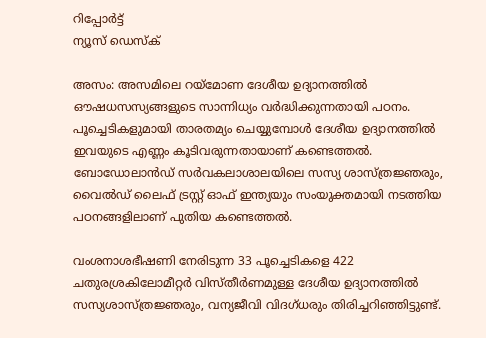റിപ്പോര്‍ട്ട്
ന്യൂസ് ഡെസ്ക്

അസം: അസമിലെ റയ്മോണ ദേശീയ ഉദ്യാനത്തിൽ ഔഷധസസ്യങ്ങളുടെ സാന്നിധ്യം വർദ്ധിക്കുന്നതായി പഠനം. പൂച്ചെടികളുമായി താരതമ്യം ചെയ്യുമ്പോൾ ദേശീയ ഉദ്യാനത്തിൽ ഇവയുടെ എണ്ണം കൂടിവരുന്നതായാണ് കണ്ടെത്തൽ. ബോഡോലാൻഡ് സർവകലാശാലയിലെ സസ്യ ശാസ്ത്രജ്ഞരും, വൈൽഡ് ലൈഫ് ട്രസ്റ്റ് ഓഫ് ഇന്ത്യയും സംയുക്തമായി നടത്തിയ പഠനങ്ങളിലാണ് പുതിയ കണ്ടെത്തൽ.

വംശനാശഭീഷണി നേരിടുന്ന 33 പൂച്ചെടികളെ 422 ചതുരശ്രകിലോമീറ്റർ വിസ്തീർണമുള്ള ദേശീയ ഉദ്യാനത്തിൽ സസ്യശാസ്ത്രജ്ഞരും, വന്യജീവി വിദഗ്ധരും തിരിച്ചറിഞ്ഞിട്ടുണ്ട്.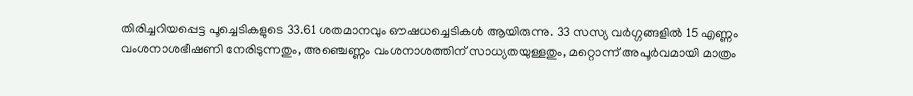തിരിച്ചറിയപ്പെട്ട പൂച്ചെടികളുടെ 33.61 ശതമാനവും ഔഷധച്ചെടികൾ ആയിരുന്നു. 33 സസ്യ വർഗ്ഗങ്ങളിൽ 15 എണ്ണം വംശനാശഭീഷണി നേരിടുന്നതും, അഞ്ചെണ്ണം വംശനാശത്തിന് സാധ്യതയുള്ളതും, മറ്റൊന്ന് അപൂർവമായി മാത്രം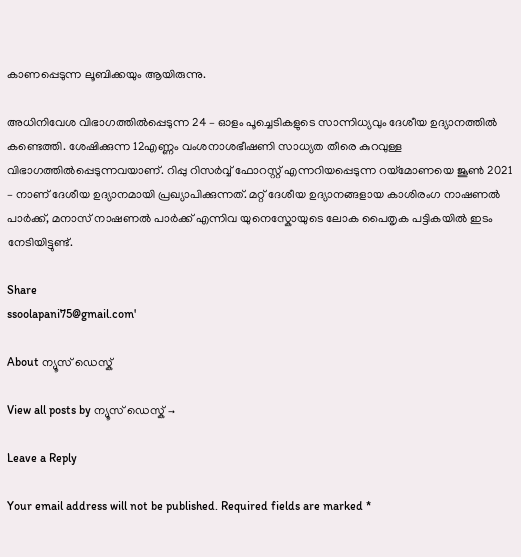കാണപ്പെടുന്ന ലൂബിക്കയും ആയിരുന്നു.

അധിനിവേശ വിഭാഗത്തിൽപ്പെടുന്ന 24 – ഓളം പൂച്ചെടികളുടെ സാന്നിധ്യവും ദേശീയ ഉദ്യാനത്തിൽ കണ്ടെത്തി. ശേഷിക്കുന്ന 12എണ്ണം വംശനാശഭീഷണി സാധ്യത തീരെ കുറവുള്ള വിഭാഗത്തിൽപ്പെടുന്നവയാണ്. റിപ്പു റിസർവ്വ് ഫോറസ്റ്റ് എന്നറിയപ്പെടുന്ന റയ്മോണയെ ജൂൺ 2021 – നാണ് ദേശീയ ഉദ്യാനമായി പ്രഖ്യാപിക്കുന്നത്. മറ്റ് ദേശീയ ഉദ്യാനങ്ങളായ കാശിരംഗ നാഷണൽ പാർക്ക്, മനാസ് നാഷണൽ പാർക്ക് എന്നിവ യുനെസ്കോയുടെ ലോക പൈതൃക പട്ടികയിൽ ഇടം നേടിയിട്ടുണ്ട്.

Share
ssoolapani75@gmail.com'

About ന്യൂസ് ഡെസ്ക്

View all posts by ന്യൂസ് ഡെസ്ക് →

Leave a Reply

Your email address will not be published. Required fields are marked *